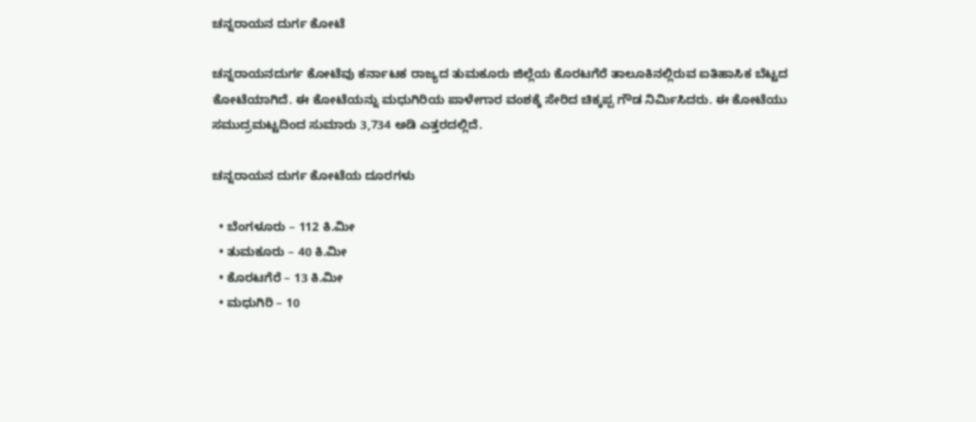ಚನ್ನರಾಯನ ದುರ್ಗ ಕೋಟೆ

ಚನ್ನರಾಯನದುರ್ಗ ಕೋಟೆವು ಕರ್ನಾಟಕ ರಾಜ್ಯದ ತುಮಕೂರು ಜಿಲ್ಲೆಯ ಕೊರಟಗೆರೆ ತಾಲೂಕಿನಲ್ಲಿರುವ ಐತಿಹಾಸಿಕ ಬೆಟ್ಟದ ಕೋಟೆಯಾಗಿದೆ. ಈ ಕೋಟೆಯನ್ನು ಮಧುಗಿರಿಯ ಪಾಳೇಗಾರ ವಂಶಕ್ಕೆ ಸೇರಿದ ಚಿಕ್ಕಪ್ಪ ಗೌಡ ನಿರ್ಮಿಸಿದರು. ಈ ಕೋಟೆಯು ಸಮುದ್ರಮಟ್ಟದಿಂದ ಸುಮಾರು 3,734 ಅಡಿ ಎತ್ತರದಲ್ಲಿದೆ.

ಚನ್ನರಾಯನ ದುರ್ಗ ಕೋಟೆಯ ದೂರಗಳು

  • ಬೆಂಗಳೂರು – 112 ಕಿ.ಮೀ
  • ತುಮಕೂರು – 40 ಕಿ.ಮೀ
  • ಕೊರಟಗೆರೆ – 13 ಕಿ.ಮೀ
  • ಮಧುಗಿರಿ – 10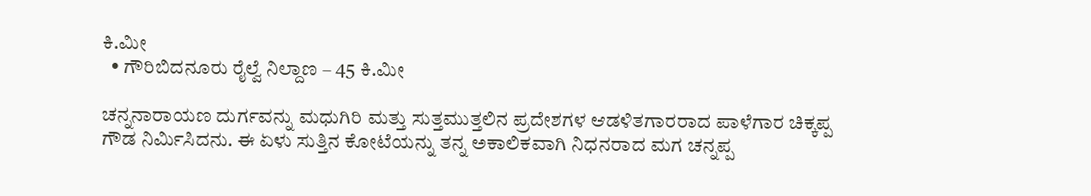ಕಿ.ಮೀ
  • ಗೌರಿಬಿದನೂರು ರೈಲ್ವೆ ನಿಲ್ದಾಣ – 45 ಕಿ.ಮೀ

ಚನ್ನನಾರಾಯಣ ದುರ್ಗವನ್ನು ಮಧುಗಿರಿ ಮತ್ತು ಸುತ್ತಮುತ್ತಲಿನ ಪ್ರದೇಶಗಳ ಆಡಳಿತಗಾರರಾದ ಪಾಳೆಗಾರ ಚಿಕ್ಕಪ್ಪ ಗೌಡ ನಿರ್ಮಿಸಿದನು. ಈ ಏಳು ಸುತ್ತಿನ ಕೋಟೆಯನ್ನು ತನ್ನ ಅಕಾಲಿಕವಾಗಿ ನಿಧನರಾದ ಮಗ ಚನ್ನಪ್ಪ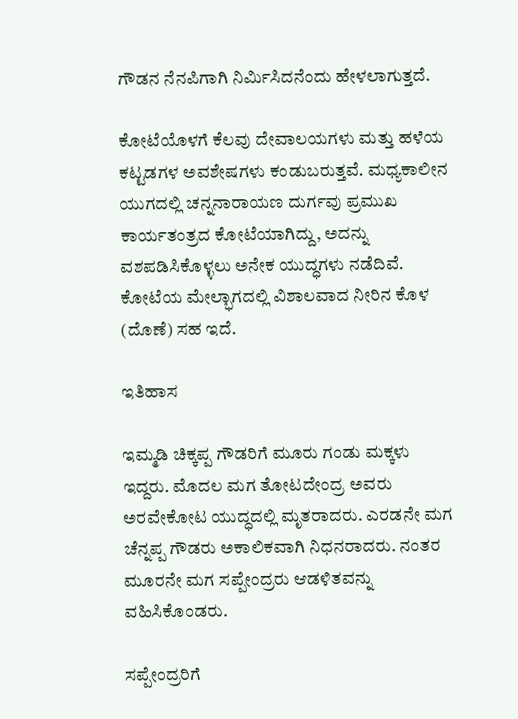ಗೌಡನ ನೆನಪಿಗಾಗಿ ನಿರ್ಮಿಸಿದನೆಂದು ಹೇಳಲಾಗುತ್ತದೆ.

ಕೋಟೆಯೊಳಗೆ ಕೆಲವು ದೇವಾಲಯಗಳು ಮತ್ತು ಹಳೆಯ ಕಟ್ಟಡಗಳ ಅವಶೇಷಗಳು ಕಂಡುಬರುತ್ತವೆ. ಮಧ್ಯಕಾಲೀನ ಯುಗದಲ್ಲಿ ಚನ್ನನಾರಾಯಣ ದುರ್ಗವು ಪ್ರಮುಖ ಕಾರ್ಯತಂತ್ರದ ಕೋಟೆಯಾಗಿದ್ದು, ಅದನ್ನು ವಶಪಡಿಸಿಕೊಳ್ಳಲು ಅನೇಕ ಯುದ್ಧಗಳು ನಡೆದಿವೆ. ಕೋಟೆಯ ಮೇಲ್ಭಾಗದಲ್ಲಿ ವಿಶಾಲವಾದ ನೀರಿನ ಕೊಳ (ದೊಣೆ) ಸಹ ಇದೆ.

ಇತಿಹಾಸ

ಇಮ್ಮಡಿ ಚಿಕ್ಕಪ್ಪ ಗೌಡರಿಗೆ ಮೂರು ಗಂಡು ಮಕ್ಕಳು ಇದ್ದರು. ಮೊದಲ ಮಗ ತೋಟದೇಂದ್ರ ಅವರು ಅರವೇಕೋಟ ಯುದ್ಧದಲ್ಲಿ ಮೃತರಾದರು. ಎರಡನೇ ಮಗ ಚೆನ್ನಪ್ಪ ಗೌಡರು ಅಕಾಲಿಕವಾಗಿ ನಿಧನರಾದರು. ನಂತರ ಮೂರನೇ ಮಗ ಸಪ್ಪೇಂದ್ರರು ಆಡಳಿತವನ್ನು ವಹಿಸಿಕೊಂಡರು.

ಸಪ್ಪೇಂದ್ರರಿಗೆ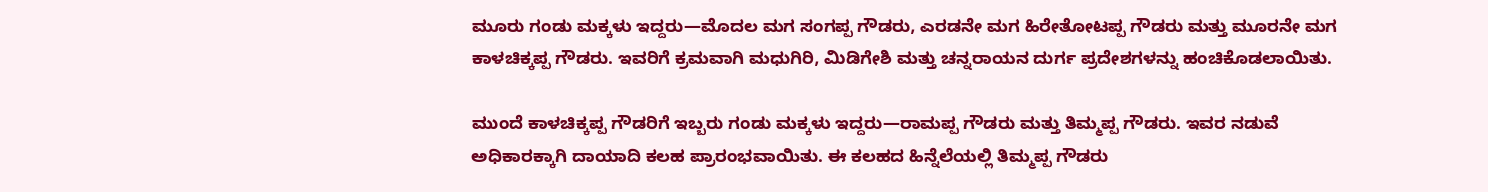ಮೂರು ಗಂಡು ಮಕ್ಕಳು ಇದ್ದರು—ಮೊದಲ ಮಗ ಸಂಗಪ್ಪ ಗೌಡರು, ಎರಡನೇ ಮಗ ಹಿರೇತೋಟಪ್ಪ ಗೌಡರು ಮತ್ತು ಮೂರನೇ ಮಗ ಕಾಳಚಿಕ್ಕಪ್ಪ ಗೌಡರು. ಇವರಿಗೆ ಕ್ರಮವಾಗಿ ಮಧುಗಿರಿ, ಮಿಡಿಗೇಶಿ ಮತ್ತು ಚನ್ನರಾಯನ ದುರ್ಗ ಪ್ರದೇಶಗಳನ್ನು ಹಂಚಿಕೊಡಲಾಯಿತು.

ಮುಂದೆ ಕಾಳಚಿಕ್ಕಪ್ಪ ಗೌಡರಿಗೆ ಇಬ್ಬರು ಗಂಡು ಮಕ್ಕಳು ಇದ್ದರು—ರಾಮಪ್ಪ ಗೌಡರು ಮತ್ತು ತಿಮ್ಮಪ್ಪ ಗೌಡರು. ಇವರ ನಡುವೆ ಅಧಿಕಾರಕ್ಕಾಗಿ ದಾಯಾದಿ ಕಲಹ ಪ್ರಾರಂಭವಾಯಿತು. ಈ ಕಲಹದ ಹಿನ್ನೆಲೆಯಲ್ಲಿ ತಿಮ್ಮಪ್ಪ ಗೌಡರು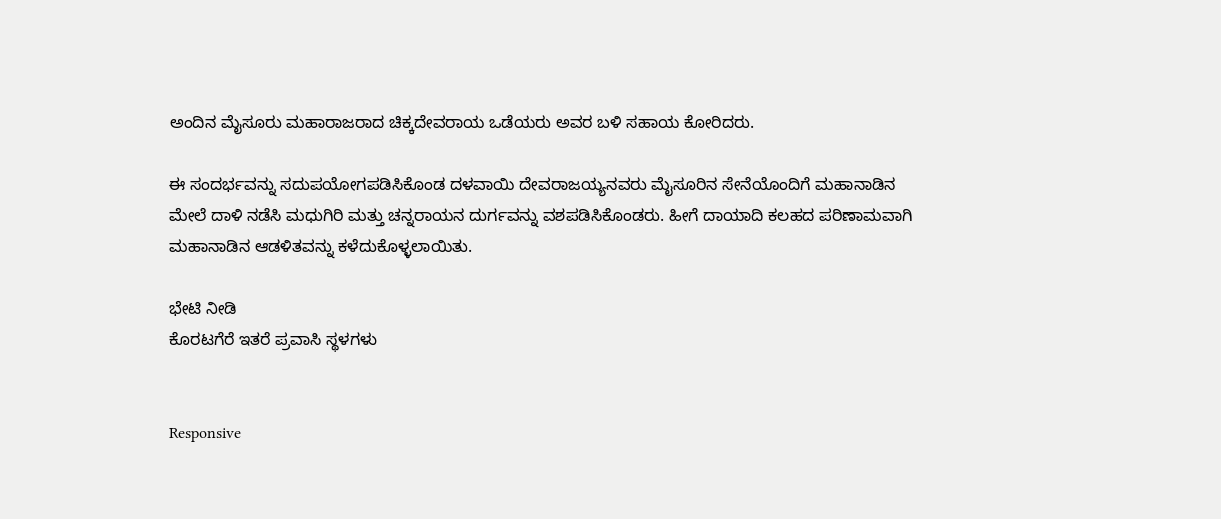ಅಂದಿನ ಮೈಸೂರು ಮಹಾರಾಜರಾದ ಚಿಕ್ಕದೇವರಾಯ ಒಡೆಯರು ಅವರ ಬಳಿ ಸಹಾಯ ಕೋರಿದರು.

ಈ ಸಂದರ್ಭವನ್ನು ಸದುಪಯೋಗಪಡಿಸಿಕೊಂಡ ದಳವಾಯಿ ದೇವರಾಜಯ್ಯನವರು ಮೈಸೂರಿನ ಸೇನೆಯೊಂದಿಗೆ ಮಹಾನಾಡಿನ ಮೇಲೆ ದಾಳಿ ನಡೆಸಿ ಮಧುಗಿರಿ ಮತ್ತು ಚನ್ನರಾಯನ ದುರ್ಗವನ್ನು ವಶಪಡಿಸಿಕೊಂಡರು. ಹೀಗೆ ದಾಯಾದಿ ಕಲಹದ ಪರಿಣಾಮವಾಗಿ ಮಹಾನಾಡಿನ ಆಡಳಿತವನ್ನು ಕಳೆದುಕೊಳ್ಳಲಾಯಿತು.

ಭೇಟಿ ನೀಡಿ
ಕೊರಟಗೆರೆ ಇತರೆ ಪ್ರವಾಸಿ ಸ್ಥಳಗಳು


Responsive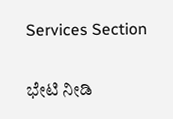Services Section

ಭೇಟಿ ನೀಡಿ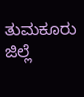ತುಮಕೂರು ಜಿಲ್ಲೆ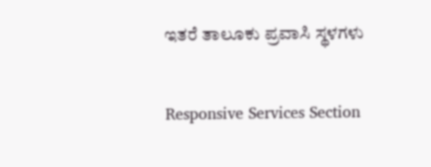ಇತರೆ ತಾಲೂಕು ಪ್ರವಾಸಿ ಸ್ಥಳಗಳು


Responsive Services Section